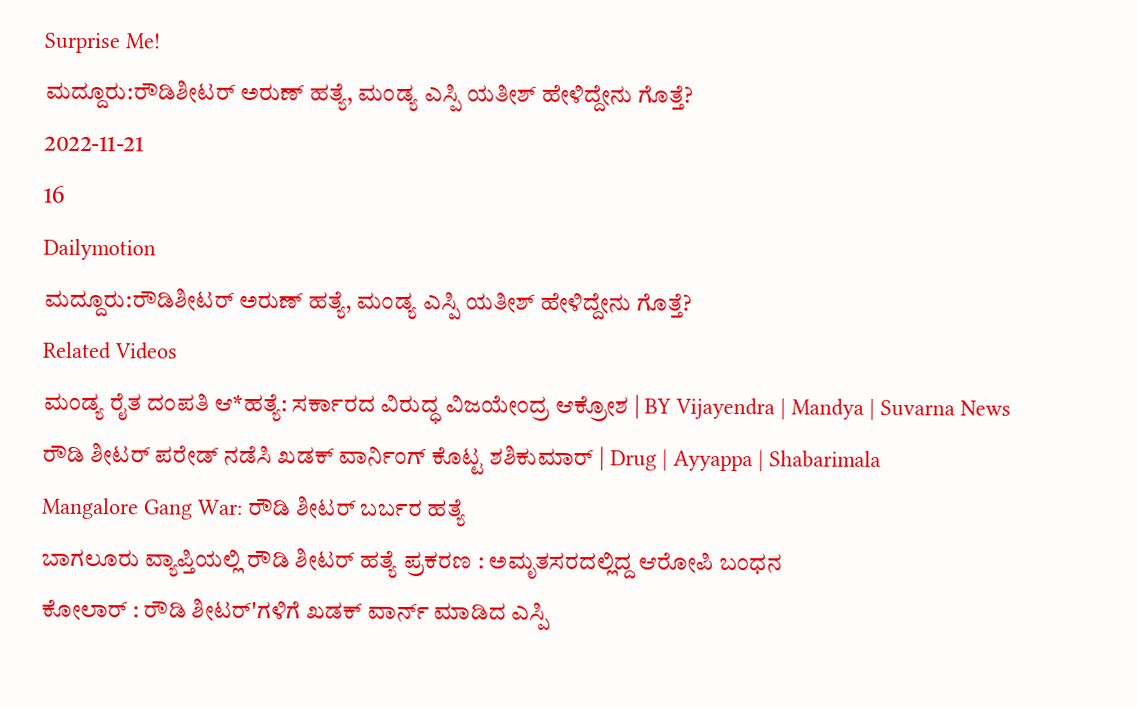Surprise Me!
ಮದ್ದೂರು:ರೌಡಿಶೀಟರ್ ಅರುಣ್ ಹತ್ಯೆ, ಮಂಡ್ಯ ಎಸ್ಪಿ ಯತೀಶ್ ಹೇಳಿದ್ದೇನು ಗೊತ್ತೆ?
2022-11-21
16
Dailymotion
ಮದ್ದೂರು:ರೌಡಿಶೀಟರ್ ಅರುಣ್ ಹತ್ಯೆ, ಮಂಡ್ಯ ಎಸ್ಪಿ ಯತೀಶ್ ಹೇಳಿದ್ದೇನು ಗೊತ್ತೆ?
Related Videos
ಮಂಡ್ಯ ರೈತ ದಂಪತಿ ಆ*ಹತ್ಯೆ: ಸರ್ಕಾರದ ವಿರುದ್ಧ ವಿಜಯೇಂದ್ರ ಆಕ್ರೋಶ | BY Vijayendra | Mandya | Suvarna News
ರೌಡಿ ಶೀಟರ್ ಪರೇಡ್ ನಡೆಸಿ ಖಡಕ್ ವಾರ್ನಿಂಗ್ ಕೊಟ್ಟ ಶಶಿಕುಮಾರ್ | Drug | Ayyappa | Shabarimala
Mangalore Gang War: ರೌಡಿ ಶೀಟರ್ ಬರ್ಬರ ಹತ್ಯೆ
ಬಾಗಲೂರು ವ್ಯಾಪ್ತಿಯಲ್ಲಿ ರೌಡಿ ಶೀಟರ್ ಹತ್ಯೆ ಪ್ರಕರಣ : ಅಮೃತಸರದಲ್ಲಿದ್ದ ಆರೋಪಿ ಬಂಧನ
ಕೋಲಾರ್ : ರೌಡಿ ಶೀಟರ್'ಗಳಿಗೆ ಖಡಕ್ ವಾರ್ನ್ ಮಾಡಿದ ಎಸ್ಪಿ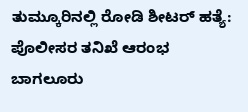ತುಮ್ಕೂರಿನಲ್ಲಿ ರೋಡಿ ಶೀಟರ್ ಹತ್ಯೆ: ಪೊಲೀಸರ ತನಿಖೆ ಆರಂಭ
ಬಾಗಲೂರು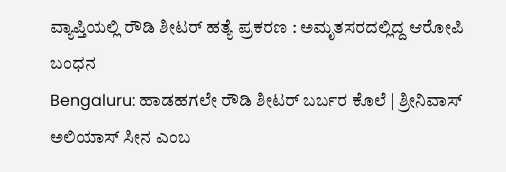ವ್ಯಾಪ್ತಿಯಲ್ಲಿ ರೌಡಿ ಶೀಟರ್ ಹತ್ಯೆ ಪ್ರಕರಣ : ಅಮೃತಸರದಲ್ಲಿದ್ದ ಆರೋಪಿ ಬಂಧನ
Bengaluru: ಹಾಡಹಗಲೇ ರೌಡಿ ಶೀಟರ್ ಬರ್ಬರ ಕೊಲೆ | ಶ್ರೀನಿವಾಸ್ ಅಲಿಯಾಸ್ ಸೀನ ಎಂಬ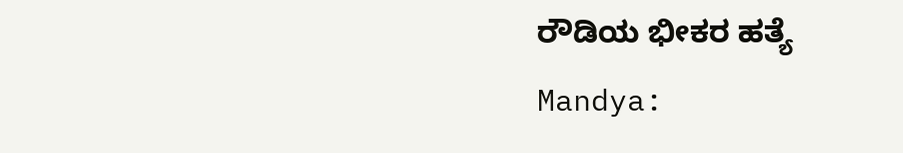ರೌಡಿಯ ಭೀಕರ ಹತ್ಯೆ
Mandya: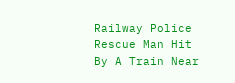Railway Police Rescue Man Hit By A Train Near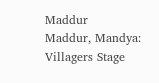Maddur
Maddur, Mandya: Villagers Stage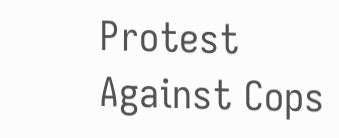Protest Against Cops